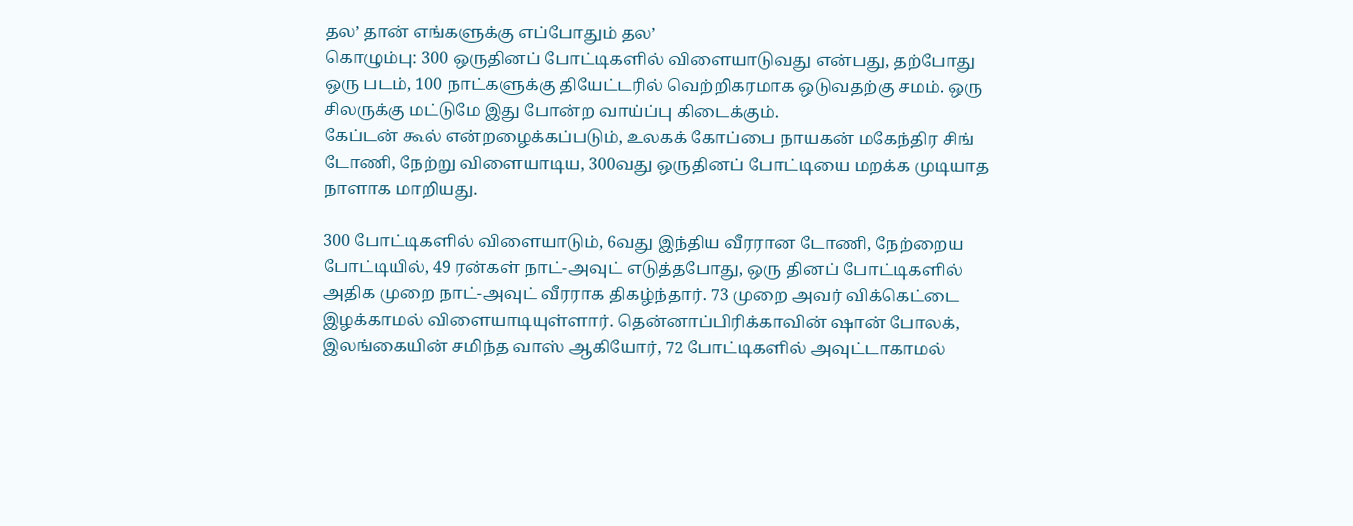தல’ தான் எங்களுக்கு எப்போதும் தல’
கொழும்பு: 300 ஒருதினப் போட்டிகளில் விளையாடுவது என்பது, தற்போது ஒரு படம், 100 நாட்களுக்கு தியேட்டரில் வெற்றிகரமாக ஒடுவதற்கு சமம். ஒரு சிலருக்கு மட்டுமே இது போன்ற வாய்ப்பு கிடைக்கும்.
கேப்டன் கூல் என்றழைக்கப்படும், உலகக் கோப்பை நாயகன் மகேந்திர சிங் டோணி, நேற்று விளையாடிய, 300வது ஒருதினப் போட்டியை மறக்க முடியாத நாளாக மாறியது.

300 போட்டிகளில் விளையாடும், 6வது இந்திய வீரரான டோணி, நேற்றைய போட்டியில், 49 ரன்கள் நாட்-அவுட் எடுத்தபோது, ஒரு தினப் போட்டிகளில் அதிக முறை நாட்-அவுட் வீரராக திகழ்ந்தார். 73 முறை அவர் விக்கெட்டை இழக்காமல் விளையாடியுள்ளார். தென்னாப்பிரிக்காவின் ஷான் போலக், இலங்கையின் சமிந்த வாஸ் ஆகியோர், 72 போட்டிகளில் அவுட்டாகாமல்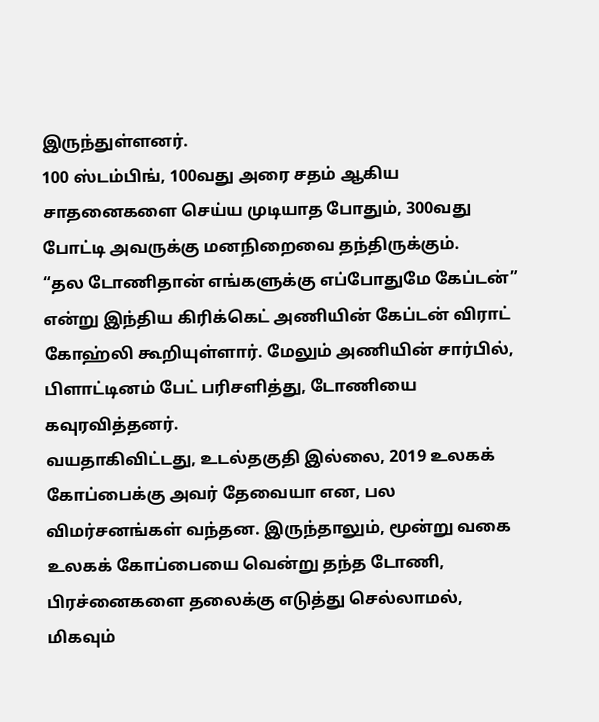இருந்துள்ளனர்.
100 ஸ்டம்பிங், 100வது அரை சதம் ஆகிய சாதனைகளை செய்ய முடியாத போதும், 300வது போட்டி அவருக்கு மனநிறைவை தந்திருக்கும்.
“தல டோணிதான் எங்களுக்கு எப்போதுமே கேப்டன்” என்று இந்திய கிரிக்கெட் அணியின் கேப்டன் விராட் கோஹ்லி கூறியுள்ளார். மேலும் அணியின் சார்பில், பிளாட்டினம் பேட் பரிசளித்து, டோணியை கவுரவித்தனர்.
வயதாகிவிட்டது, உடல்தகுதி இல்லை, 2019 உலகக் கோப்பைக்கு அவர் தேவையா என, பல விமர்சனங்கள் வந்தன. இருந்தாலும், மூன்று வகை உலகக் கோப்பையை வென்று தந்த டோணி, பிரச்னைகளை தலைக்கு எடுத்து செல்லாமல், மிகவும்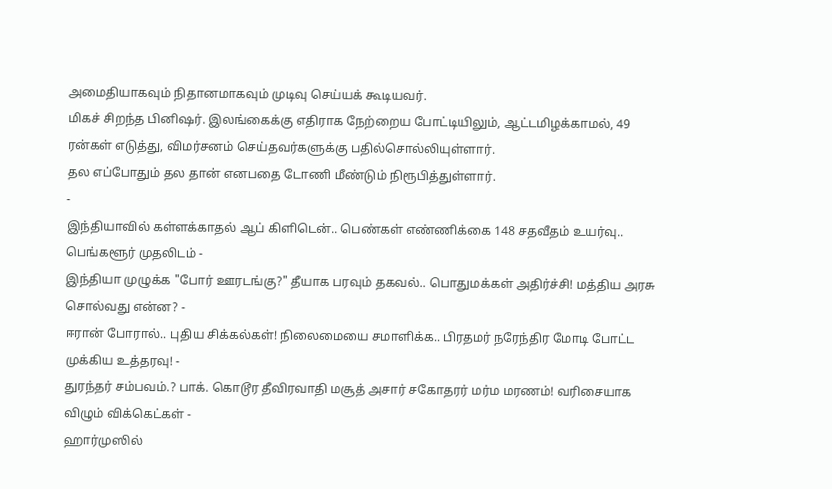அமைதியாகவும் நிதானமாகவும் முடிவு செய்யக் கூடியவர்.
மிகச் சிறந்த பினிஷர். இலங்கைக்கு எதிராக நேற்றைய போட்டியிலும், ஆட்டமிழக்காமல், 49 ரன்கள் எடுத்து, விமர்சனம் செய்தவர்களுக்கு பதில்சொல்லியுள்ளார்.
தல எப்போதும் தல தான் எனபதை டோணி மீண்டும் நிரூபித்துள்ளார்.
-
இந்தியாவில் கள்ளக்காதல் ஆப் கிளிடென்.. பெண்கள் எண்ணிக்கை 148 சதவீதம் உயர்வு.. பெங்களூர் முதலிடம் -
இந்தியா முழுக்க "போர் ஊரடங்கு?" தீயாக பரவும் தகவல்.. பொதுமக்கள் அதிர்ச்சி! மத்திய அரசு சொல்வது என்ன? -
ஈரான் போரால்.. புதிய சிக்கல்கள்! நிலைமையை சமாளிக்க.. பிரதமர் நரேந்திர மோடி போட்ட முக்கிய உத்தரவு! -
துரந்தர் சம்பவம்.? பாக். கொடூர தீவிரவாதி மசூத் அசார் சகோதரர் மர்ம மரணம்! வரிசையாக விழும் விக்கெட்கள் -
ஹார்முஸில்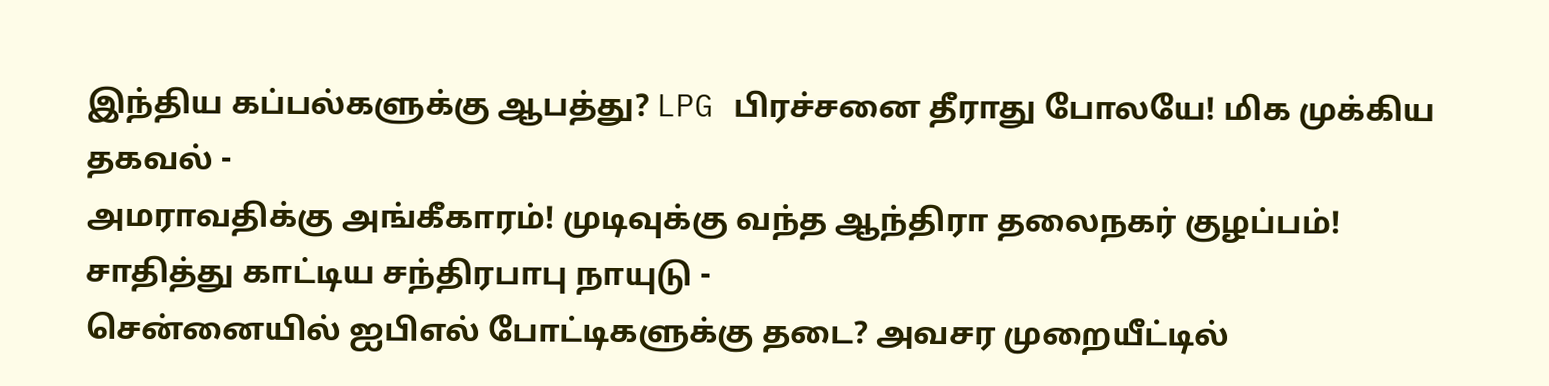இந்திய கப்பல்களுக்கு ஆபத்து? LPG பிரச்சனை தீராது போலயே! மிக முக்கிய தகவல் -
அமராவதிக்கு அங்கீகாரம்! முடிவுக்கு வந்த ஆந்திரா தலைநகர் குழப்பம்! சாதித்து காட்டிய சந்திரபாபு நாயுடு -
சென்னையில் ஐபிஎல் போட்டிகளுக்கு தடை? அவசர முறையீட்டில்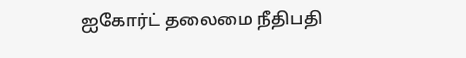ஐகோர்ட் தலைமை நீதிபதி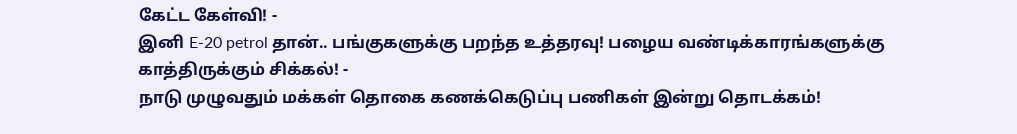கேட்ட கேள்வி! -
இனி E-20 petrol தான்.. பங்குகளுக்கு பறந்த உத்தரவு! பழைய வண்டிக்காரங்களுக்கு காத்திருக்கும் சிக்கல்! -
நாடு முழுவதும் மக்கள் தொகை கணக்கெடுப்பு பணிகள் இன்று தொடக்கம்!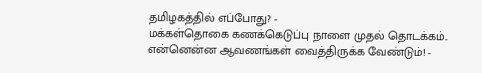தமிழகத்தில் எப்போது? -
மக்கள்தொகை கணக்கெடுப்பு நாளை முதல் தொடக்கம்.. என்னென்ன ஆவணங்கள் வைத்திருக்க வேண்டும்! -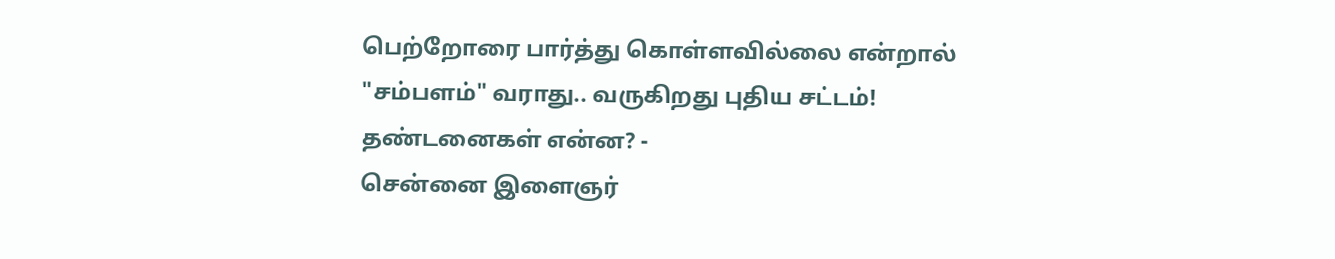பெற்றோரை பார்த்து கொள்ளவில்லை என்றால் "சம்பளம்" வராது.. வருகிறது புதிய சட்டம்! தண்டனைகள் என்ன? -
சென்னை இளைஞர்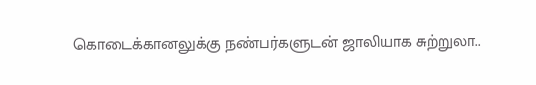கொடைக்கானலுக்கு நண்பர்களுடன் ஜாலியாக சுற்றுலா..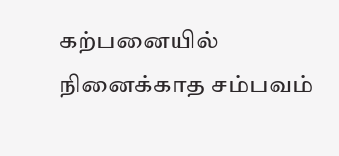கற்பனையில் நினைக்காத சம்பவம்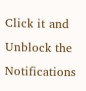Click it and Unblock the Notifications